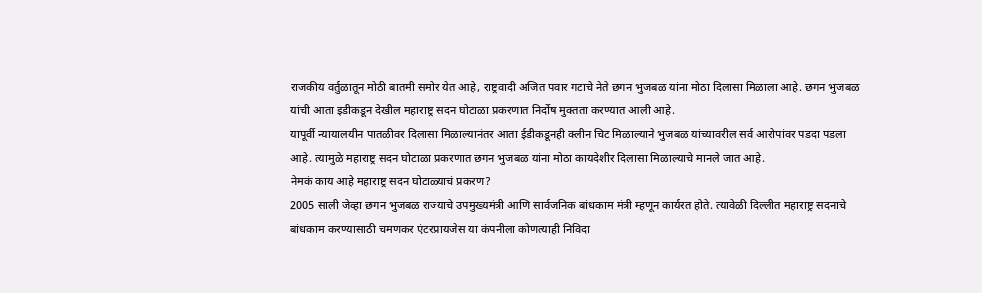राजकीय वर्तुळातून मोठी बातमी समोर येत आहे, राष्ट्रवादी अजित पवार गटाचे नेते छगन भुजबळ यांना मोठा दिलासा मिळाला आहे. छगन भुजबळ यांची आता इडीकडून देखील महाराष्ट्र सदन घोटाळा प्रकरणात निर्दोष मुक्तता करण्यात आली आहे.
यापूर्वी न्यायालयीन पातळीवर दिलासा मिळाल्यानंतर आता ईडीकडूनही क्लीन चिट मिळाल्याने भुजबळ यांच्यावरील सर्व आरोपांवर पडदा पडला आहे. त्यामुळे महाराष्ट्र सदन घोटाळा प्रकरणात छगन भुजबळ यांना मोठा कायदेशीर दिलासा मिळाल्याचे मानले जात आहे.
नेमकं काय आहे महाराष्ट्र सदन घोटाळ्याचं प्रकरण?
2005 साली जेव्हा छगन भुजबळ राज्याचे उपमुख्यमंत्री आणि सार्वजनिक बांधकाम मंत्री म्हणून कार्यरत होते. त्यावेळी दिल्लीत महाराष्ट्र सदनाचे बांधकाम करण्यासाठी चमणकर एंटरप्रायजेस या कंपनीला कोणत्याही निविदा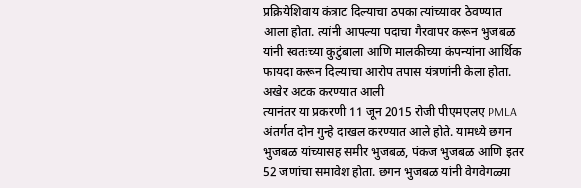प्रक्रियेशिवाय कंत्राट दिल्याचा ठपका त्यांच्यावर ठेवण्यात आला होता. त्यांनी आपल्या पदाचा गैरवापर करून भुजबळ यांनी स्वतःच्या कुटुंबाला आणि मालकीच्या कंपन्यांना आर्थिक फायदा करून दिल्याचा आरोप तपास यंत्रणांनी केला होता.
अखेर अटक करण्यात आली
त्यानंतर या प्रकरणी 11 जून 2015 रोजी पीएमएलए PMLA अंतर्गत दोन गुन्हे दाखल करण्यात आले होते. यामध्ये छगन भुजबळ यांच्यासह समीर भुजबळ, पंकज भुजबळ आणि इतर 52 जणांचा समावेश होता. छगन भुजबळ यांनी वेगवेगळ्या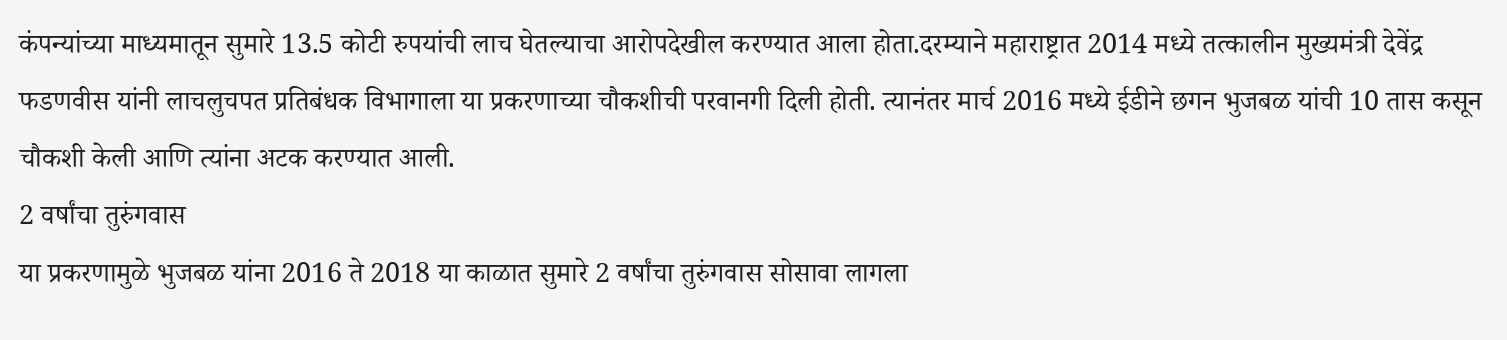कंपन्यांच्या माध्यमातून सुमारे 13.5 कोटी रुपयांची लाच घेतल्याचा आरोपदेखील करण्यात आला होता.दरम्याने महाराष्ट्रात 2014 मध्ये तत्कालीन मुख्यमंत्री देवेंद्र फडणवीस यांनी लाचलुचपत प्रतिबंधक विभागाला या प्रकरणाच्या चौकशीची परवानगी दिली होती. त्यानंतर मार्च 2016 मध्ये ईडीने छगन भुजबळ यांची 10 तास कसून चौकशी केली आणि त्यांना अटक करण्यात आली.
2 वर्षांचा तुरुंगवास
या प्रकरणामुळे भुजबळ यांना 2016 ते 2018 या काळात सुमारे 2 वर्षांचा तुरुंगवास सोसावा लागला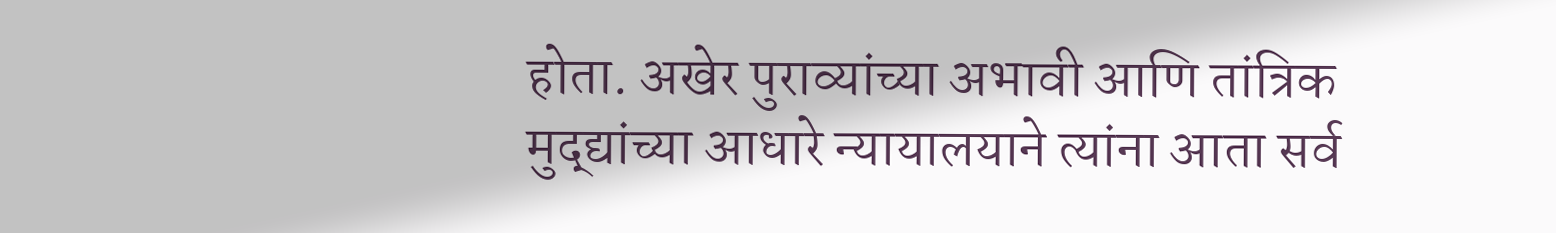होता. अखेर पुराव्यांच्या अभावी आणि तांत्रिक मुद्द्यांच्या आधारे न्यायालयाने त्यांना आता सर्व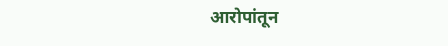आरोपांतून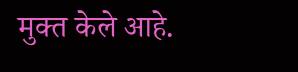मुक्त केले आहे.